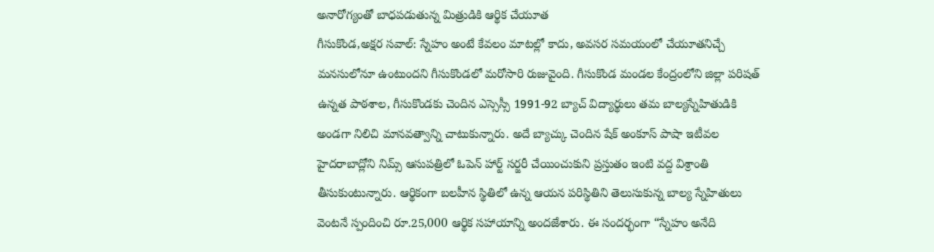అనారోగ్యంతో బాధపడుతున్న మిత్రుడికి ఆర్థిక చేయూత
గీసుకొండ,అక్షర సవాల్: స్నేహం అంటే కేవలం మాటల్లో కాదు, అవసర సమయంలో చేయూతనిచ్చే మనసులోనూ ఉంటుందని గీసుకొండలో మరోసారి రుజువైంది. గీసుకొండ మండల కేంద్రంలోని జిల్లా పరిషత్ ఉన్నత పాఠశాల, గీసుకొండకు చెందిన ఎస్సెస్సీ 1991-92 బ్యాచ్ విద్యార్థులు తమ బాల్యస్నేహితుడికి అండగా నిలిచి మానవత్వాన్ని చాటుకున్నారు. అదే బ్యాచ్కు చెందిన షేక్ అంకూస్ పాషా ఇటీవల హైదరాబాద్లోని నిమ్స్ ఆసుపత్రిలో ఓపెన్ హార్ట్ సర్జరీ చేయించుకుని ప్రస్తుతం ఇంటి వద్ద విశ్రాంతి తీసుకుంటున్నారు. ఆర్థికంగా బలహీన స్థితిలో ఉన్న ఆయన పరిస్థితిని తెలుసుకున్న బాల్య స్నేహితులు వెంటనే స్పందించి రూ.25,000 ఆర్థిక సహాయాన్ని అందజేశారు. ఈ సందర్భంగా “స్నేహం అనేది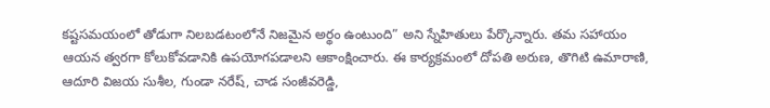కష్టసమయంలో తోడుగా నిలబడటంలోనే నిజమైన అర్థం ఉంటుంది” అని స్నేహితులు పేర్కొన్నారు. తమ సహాయం ఆయన త్వరగా కోలుకోవడానికి ఉపయోగపడాలని ఆకాంక్షించారు. ఈ కార్యక్రమంలో దోపతి అరుణ, తొగిటి ఉమారాణి, ఆదూరి విజయ సుశీల, గుండా నరేష్, చాడ సంజీవరెడ్డి,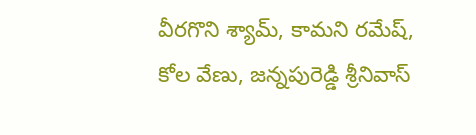వీరగొని శ్యామ్, కామని రమేష్, కోల వేణు, జన్నపురెడ్డి శ్రీనివాస్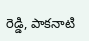రెడ్డి, పాకనాటి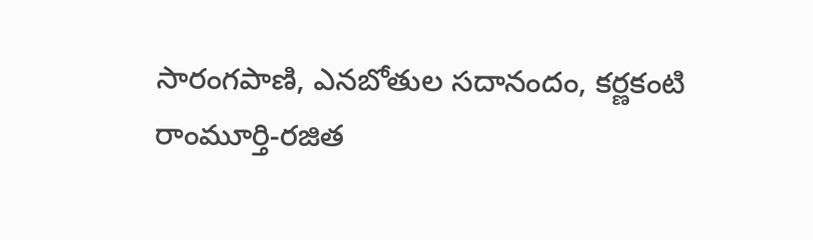సారంగపాణి, ఎనబోతుల సదానందం, కర్ణకంటి రాంమూర్తి-రజిత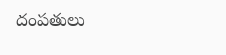దంపతులు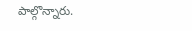పాల్గొన్నారు.